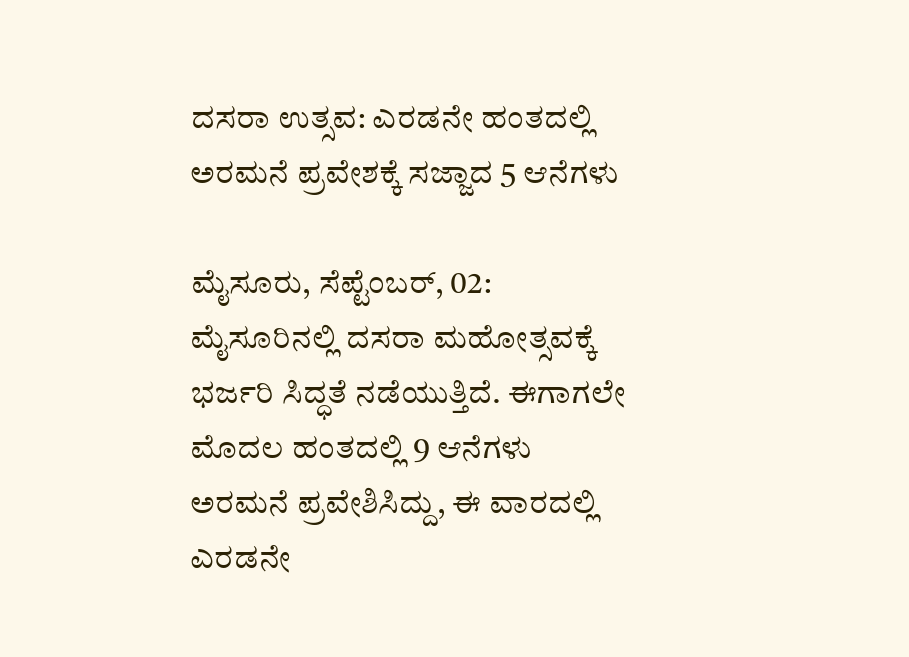ದಸರಾ ಉತ್ಸವ: ಎರಡನೇ ಹಂತದಲ್ಲಿ ಅರಮನೆ ಪ್ರವೇಶಕ್ಕೆ ಸಜ್ಜಾದ 5 ಆನೆಗಳು

ಮೈಸೂರು, ಸೆಪ್ಟೆಂಬರ್‌, 02: ಮೈಸೂರಿನಲ್ಲಿ ದಸರಾ ಮಹೋತ್ಸವಕ್ಕೆ ಭರ್ಜರಿ ಸಿದ್ಧತೆ ನಡೆಯುತ್ತಿದೆ. ಈಗಾಗಲೇ ಮೊದಲ ಹಂತದಲ್ಲಿ 9 ಆನೆಗಳು ಅರಮನೆ ಪ್ರವೇಶಿಸಿದ್ದು, ಈ ವಾರದಲ್ಲಿ ಎರಡನೇ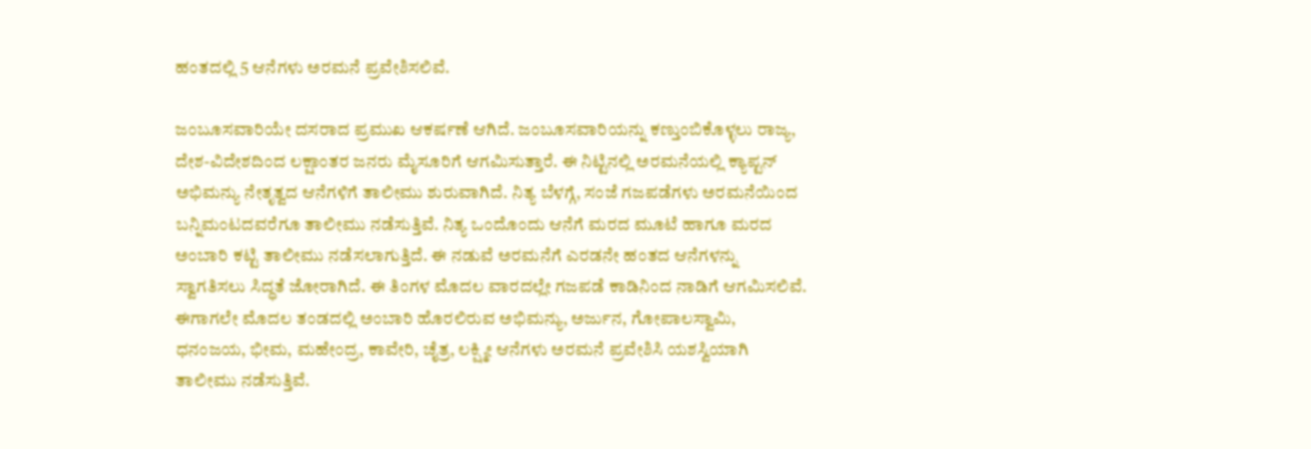ಹಂತದಲ್ಲಿ 5 ಆನೆಗಳು ಅರಮನೆ ಪ್ರವೇಶಿಸಲಿವೆ.

ಜಂಬೂಸವಾರಿಯೇ ದಸರಾದ ಪ್ರಮುಖ ಆಕರ್ಷಣೆ ಆಗಿದೆ. ಜಂಬೂಸವಾರಿಯನ್ನು ಕಣ್ತುಂಬಿಕೊಳ್ಳಲು ರಾಜ್ಯ, ದೇಶ-ವಿದೇಶದಿಂದ ಲಕ್ಷಾಂತರ ಜನರು ಮೈಸೂರಿಗೆ ಆಗಮಿಸುತ್ತಾರೆ. ಈ ನಿಟ್ಟಿನಲ್ಲಿ ಅರಮನೆಯಲ್ಲಿ ಕ್ಯಾಪ್ಟನ್ ಅಭಿಮನ್ಯು ನೇತೃತ್ವದ ಆನೆಗಳಿಗೆ ತಾಲೀಮು ಶುರುವಾಗಿದೆ. ನಿತ್ಯ ಬೆಳಗ್ಗೆ, ಸಂಜೆ ಗಜಪಡೆಗಳು ಅರಮನೆಯಿಂದ ಬನ್ನಿಮಂಟದವರೆಗೂ ತಾಲೀಮು ನಡೆಸುತ್ತಿವೆ. ನಿತ್ಯ ಒಂದೊಂದು ಆನೆಗೆ ಮರದ ಮೂಟೆ ಹಾಗೂ ಮರದ ಅಂಬಾರಿ ಕಟ್ಟಿ ತಾಲೀಮು ನಡೆಸಲಾಗುತ್ತಿದೆ. ಈ ನಡುವೆ ಅರಮನೆಗೆ ಎರಡನೇ ಹಂತದ ಆನೆಗಳನ್ನು ಸ್ವಾಗತಿಸಲು ಸಿದ್ಧತೆ ಜೋರಾಗಿದೆ. ಈ ತಿಂಗಳ ಮೊದಲ ವಾರದಲ್ಲೇ ಗಜಪಡೆ ಕಾಡಿನಿಂದ ನಾಡಿಗೆ ಆಗಮಿಸಲಿವೆ. ಈಗಾಗಲೇ ಮೊದಲ ತಂಡದಲ್ಲಿ ಅಂಬಾರಿ ಹೊರಲಿರುವ ಅಭಿಮನ್ಯು, ಅರ್ಜುನ, ಗೋಪಾಲಸ್ವಾಮಿ, ಧನಂಜಯ, ಭೀಮ, ಮಹೇಂದ್ರ, ಕಾವೇರಿ, ಚೈತ್ರ, ಲಕ್ಷ್ಮೀ ಆನೆಗಳು ಅರಮನೆ ಪ್ರವೇಶಿಸಿ ಯಶಸ್ವಿಯಾಗಿ ತಾಲೀಮು ನಡೆಸುತ್ತಿವೆ.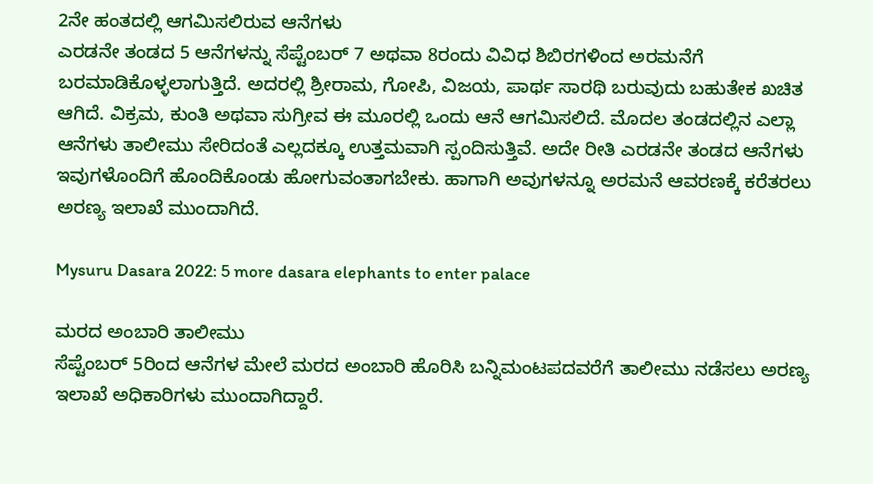2ನೇ ಹಂತದಲ್ಲಿ ಆಗಮಿಸಲಿರುವ ಆನೆಗಳು
ಎರಡನೇ ತಂಡದ 5 ಆನೆಗಳನ್ನು ಸೆಪ್ಟೆಂಬರ್‌ 7 ಅಥವಾ 8ರಂದು ವಿವಿಧ ಶಿಬಿರಗಳಿಂದ ಅರಮನೆಗೆ ಬರಮಾಡಿಕೊಳ್ಳಲಾಗುತ್ತಿದೆ. ಅದರಲ್ಲಿ ಶ್ರೀರಾಮ, ಗೋಪಿ, ವಿಜಯ, ಪಾರ್ಥ ಸಾರಥಿ ಬರುವುದು ಬಹುತೇಕ ಖಚಿತ ಆಗಿದೆ. ವಿಕ್ರಮ, ಕುಂತಿ ಅಥವಾ ಸುಗ್ರೀವ ಈ ಮೂರಲ್ಲಿ ಒಂದು ಆನೆ ಆಗಮಿಸಲಿದೆ. ಮೊದಲ ತಂಡದಲ್ಲಿನ ಎಲ್ಲಾ ಆನೆಗಳು ತಾಲೀಮು ಸೇರಿದಂತೆ ಎಲ್ಲದಕ್ಕೂ ಉತ್ತಮವಾಗಿ ಸ್ಪಂದಿಸುತ್ತಿವೆ. ಅದೇ ರೀತಿ ಎರಡನೇ ತಂಡದ ಆನೆಗಳು ಇವುಗಳೊಂದಿಗೆ ಹೊಂದಿಕೊಂಡು ಹೋಗುವಂತಾಗಬೇಕು. ಹಾಗಾಗಿ ಅವುಗಳನ್ನೂ ಅರಮನೆ ಆವರಣಕ್ಕೆ ಕರೆತರಲು ಅರಣ್ಯ ಇಲಾಖೆ ಮುಂದಾಗಿದೆ.

Mysuru Dasara 2022: 5 more dasara elephants to enter palace

ಮರದ ಅಂಬಾರಿ ತಾಲೀಮು
ಸೆಪ್ಟೆಂಬರ್‌ 5ರಿಂದ ಆನೆಗಳ ಮೇಲೆ ಮರದ ಅಂಬಾರಿ ಹೊರಿಸಿ ಬನ್ನಿಮಂಟಪದವರೆಗೆ ತಾಲೀಮು ನಡೆಸಲು ಅರಣ್ಯ ಇಲಾಖೆ ಅಧಿಕಾರಿಗಳು ಮುಂದಾಗಿದ್ದಾರೆ.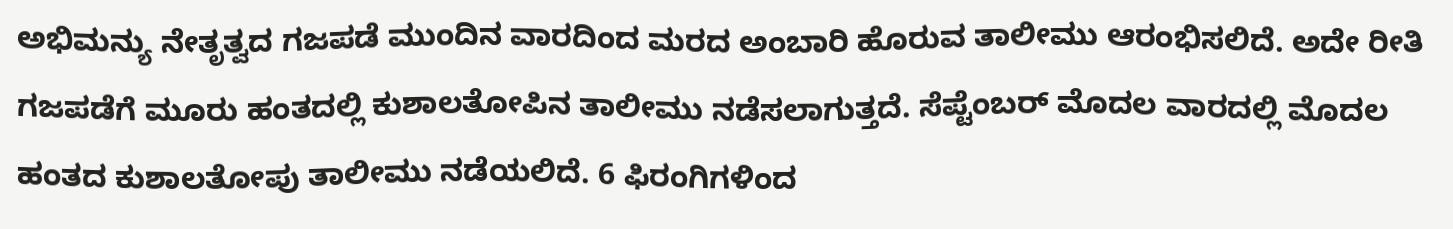ಅಭಿಮನ್ಯು ನೇತೃತ್ವದ ಗಜಪಡೆ ಮುಂದಿನ ವಾರದಿಂದ ಮರದ ಅಂಬಾರಿ ಹೊರುವ ತಾಲೀಮು ಆರಂಭಿಸಲಿದೆ. ಅದೇ ರೀತಿ ಗಜಪಡೆಗೆ ಮೂರು ಹಂತದಲ್ಲಿ ಕುಶಾಲತೋಪಿನ ತಾಲೀಮು ನಡೆಸಲಾಗುತ್ತದೆ. ಸೆಪ್ಟೆಂಬರ್ ಮೊದಲ ವಾರದಲ್ಲಿ ಮೊದಲ ಹಂತದ ಕುಶಾಲತೋಪು ತಾಲೀಮು ನಡೆಯಲಿದೆ. 6 ಫಿರಂಗಿಗಳಿಂದ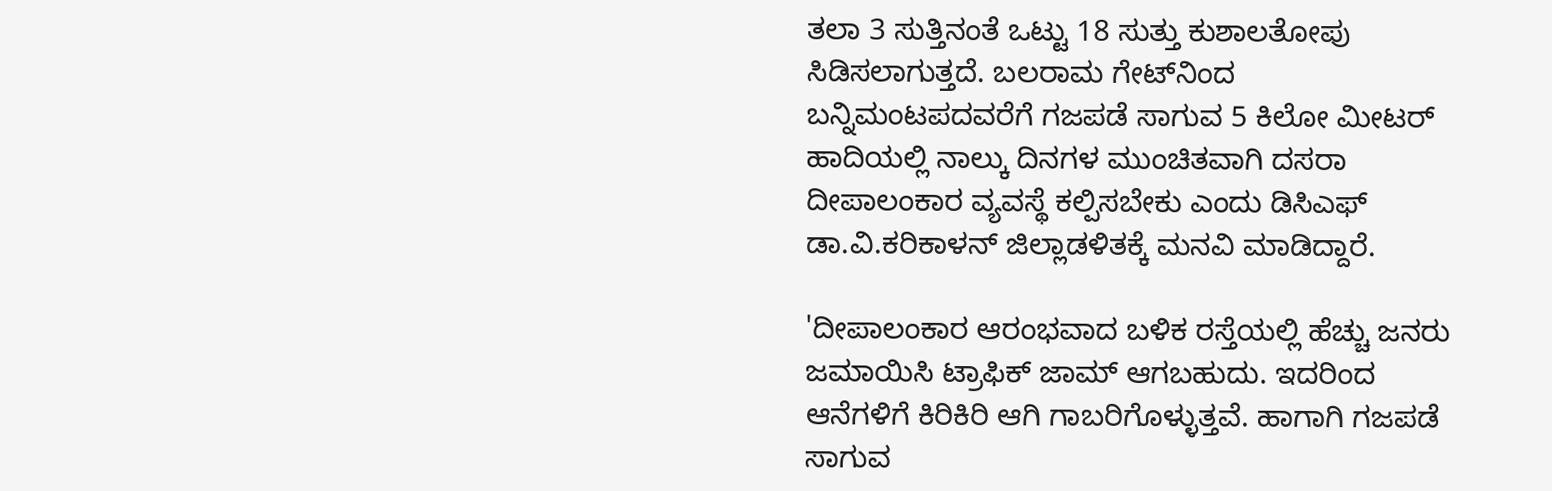ತಲಾ 3 ಸುತ್ತಿನಂತೆ ಒಟ್ಟು 18 ಸುತ್ತು ಕುಶಾಲತೋಪು ಸಿಡಿಸಲಾಗುತ್ತದೆ. ಬಲರಾಮ ಗೇಟ್‌ನಿಂದ ಬನ್ನಿಮಂಟಪದವರೆಗೆ ಗಜಪಡೆ ಸಾಗುವ 5 ಕಿಲೋ ಮೀಟರ್‌ ಹಾದಿಯಲ್ಲಿ ನಾಲ್ಕು ದಿನಗಳ ಮುಂಚಿತವಾಗಿ ದಸರಾ ದೀಪಾಲಂಕಾರ ವ್ಯವಸ್ಥೆ ಕಲ್ಪಿಸಬೇಕು ಎಂದು ಡಿಸಿಎಫ್‌ ಡಾ.ವಿ.ಕರಿಕಾಳನ್ ಜಿಲ್ಲಾಡಳಿತಕ್ಕೆ ಮನವಿ ಮಾಡಿದ್ದಾರೆ.

'ದೀಪಾಲಂಕಾರ ಆರಂಭವಾದ ಬಳಿಕ ರಸ್ತೆಯಲ್ಲಿ ಹೆಚ್ಚು ಜನರು ಜಮಾಯಿಸಿ ಟ್ರಾಫಿಕ್ ಜಾಮ್ ಆಗಬಹುದು. ಇದರಿಂದ ಆನೆಗಳಿಗೆ ಕಿರಿಕಿರಿ ಆಗಿ ಗಾಬರಿಗೊಳ್ಳುತ್ತವೆ. ಹಾಗಾಗಿ ಗಜಪಡೆ ಸಾಗುವ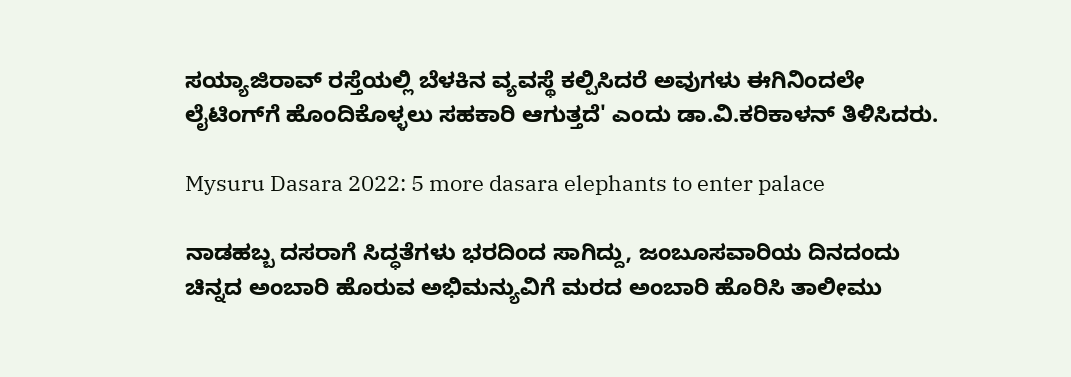ಸಯ್ಯಾಜಿರಾವ್ ರಸ್ತೆಯಲ್ಲಿ ಬೆಳಕಿನ ವ್ಯವಸ್ಥೆ ಕಲ್ಪಿಸಿದರೆ ಅವುಗಳು ಈಗಿನಿಂದಲೇ ಲೈಟಿಂಗ್‌ಗೆ ಹೊಂದಿಕೊಳ್ಳಲು ಸಹಕಾರಿ ಆಗುತ್ತದೆ' ಎಂದು ಡಾ.ವಿ.ಕರಿಕಾಳನ್ ತಿಳಿಸಿದರು.

Mysuru Dasara 2022: 5 more dasara elephants to enter palace

ನಾಡಹಬ್ಬ ದಸರಾಗೆ ಸಿದ್ಧತೆಗಳು ಭರದಿಂದ ಸಾಗಿದ್ದು, ಜಂಬೂಸವಾರಿಯ ದಿನದಂದು ಚಿನ್ನದ ಅಂಬಾರಿ ಹೊರುವ ಅಭಿಮನ್ಯುವಿಗೆ ಮರದ ಅಂಬಾರಿ ಹೊರಿಸಿ ತಾಲೀಮು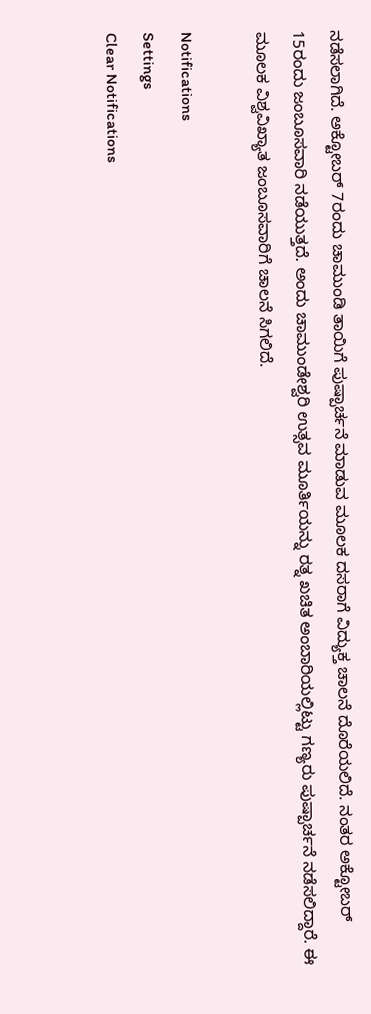ನಡೆಸಲಾಗಿದೆ. ಅಕ್ಟೋಬರ್ 7ರಂದು ಚಾಮುಂಡಿ ತಾಯಿಗೆ ಪುಷ್ಪಾರ್ಚನೆ ಮಾಡುವ ಮೂಲಕ ದಸರಾಗೆ ವಿದ್ಯುಕ್ತ ಚಾಲನೆ ದೊರೆಯಲಿದೆ. ನಂತರ ಅಕ್ಟೋಬರ್ 15ರಂದು ಜಂಬೂಸವಾರಿ ನಡೆಯುತ್ತದೆ. ಅಂದು ಚಾಮುಂಡೇಶ್ವರಿ ಉತ್ಸವ ಮೂರ್ತಿಯನ್ನು ರತ್ನ ಖಚಿತ ಅಂಬಾರಿಯಲ್ಲಿಟ್ಟು ಗಣ್ಯರು ಪುಷ್ಪಾರ್ಚನೆ ನಡೆಸಲಿದ್ದಾರೆ. ಈ ಮೂಲಕ ವಿಶ್ವವಿಖ್ಯಾತ ಜಂಬೂಸವಾರಿಗೆ ಚಾಲನೆ ಸಿಗಲಿದೆ.

Notifications
Settings
Clear Notifications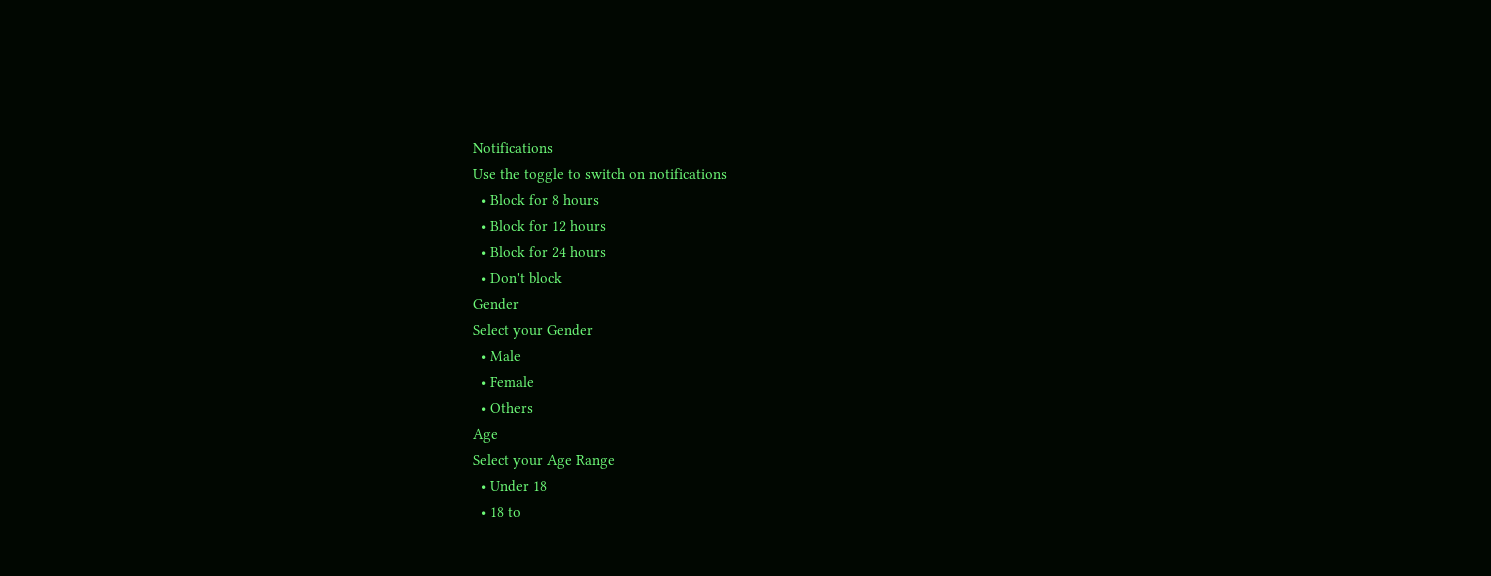Notifications
Use the toggle to switch on notifications
  • Block for 8 hours
  • Block for 12 hours
  • Block for 24 hours
  • Don't block
Gender
Select your Gender
  • Male
  • Female
  • Others
Age
Select your Age Range
  • Under 18
  • 18 to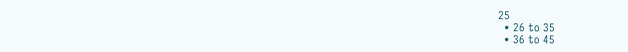25
  • 26 to 35
  • 36 to 45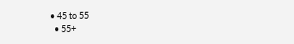• 45 to 55
  • 55+